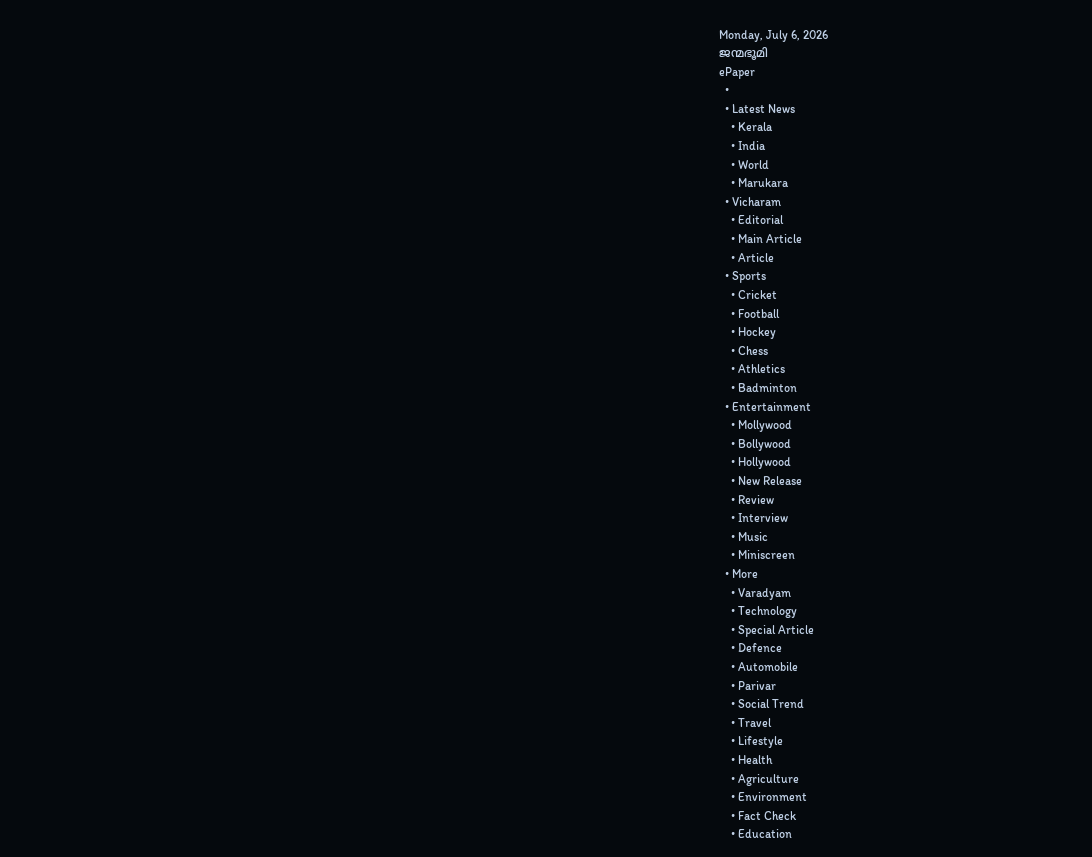Monday, July 6, 2026
ജന്മഭൂമി
ePaper
  •
  • Latest News
    • Kerala
    • India
    • World
    • Marukara
  • Vicharam
    • Editorial
    • Main Article
    • Article
  • Sports
    • Cricket
    • Football
    • Hockey
    • Chess
    • Athletics
    • Badminton
  • Entertainment
    • Mollywood
    • Bollywood
    • Hollywood
    • New Release
    • Review
    • Interview
    • Music
    • Miniscreen
  • More
    • Varadyam
    • Technology
    • Special Article
    • Defence
    • Automobile
    • Parivar
    • Social Trend
    • Travel
    • Lifestyle
    • Health
    • Agriculture
    • Environment
    • Fact Check
    • Education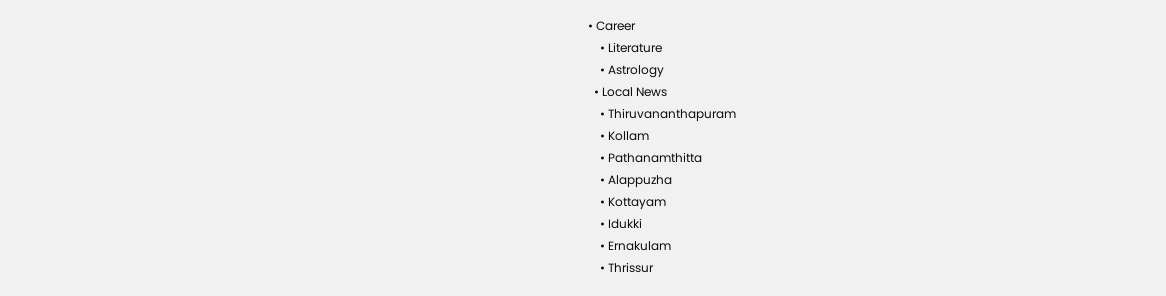• Career
    • Literature
    • Astrology
  • Local News
    • Thiruvananthapuram
    • Kollam
    • Pathanamthitta
    • Alappuzha
    • Kottayam
    • Idukki
    • Ernakulam
    • Thrissur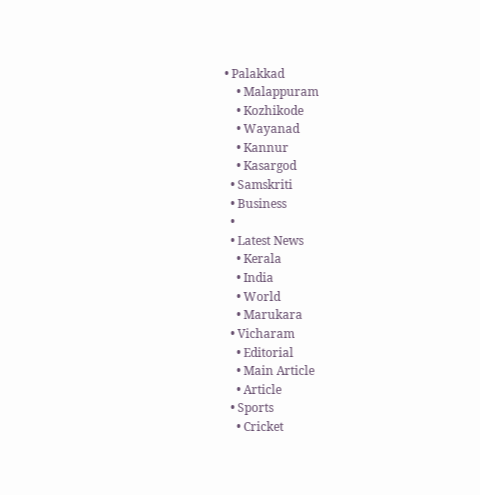• Palakkad
    • Malappuram
    • Kozhikode
    • Wayanad
    • Kannur
    • Kasargod
  • Samskriti
  • Business
  •
  • Latest News
    • Kerala
    • India
    • World
    • Marukara
  • Vicharam
    • Editorial
    • Main Article
    • Article
  • Sports
    • Cricket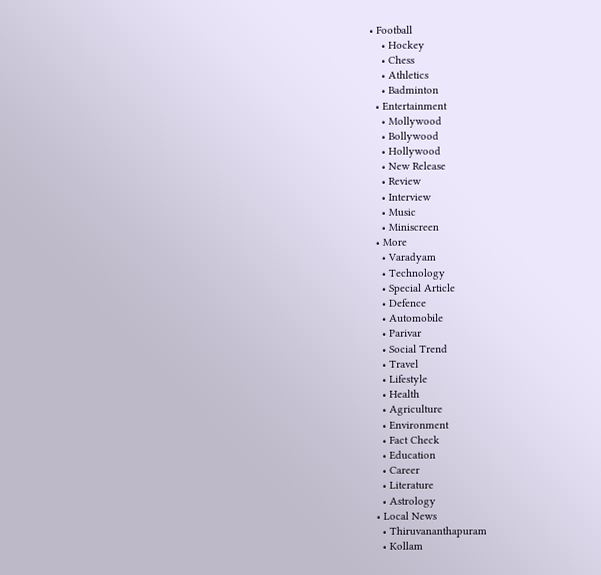• Football
    • Hockey
    • Chess
    • Athletics
    • Badminton
  • Entertainment
    • Mollywood
    • Bollywood
    • Hollywood
    • New Release
    • Review
    • Interview
    • Music
    • Miniscreen
  • More
    • Varadyam
    • Technology
    • Special Article
    • Defence
    • Automobile
    • Parivar
    • Social Trend
    • Travel
    • Lifestyle
    • Health
    • Agriculture
    • Environment
    • Fact Check
    • Education
    • Career
    • Literature
    • Astrology
  • Local News
    • Thiruvananthapuram
    • Kollam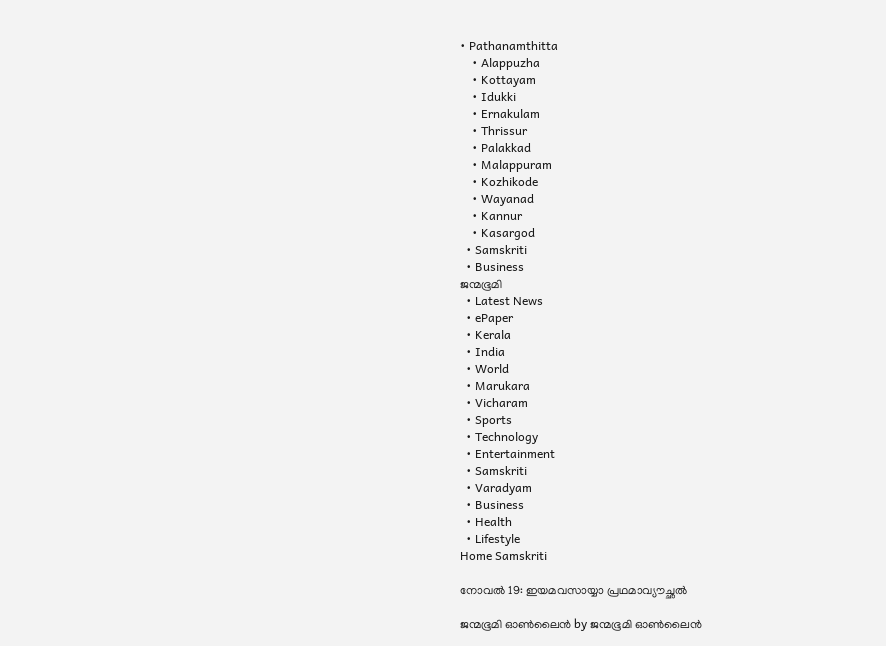• Pathanamthitta
    • Alappuzha
    • Kottayam
    • Idukki
    • Ernakulam
    • Thrissur
    • Palakkad
    • Malappuram
    • Kozhikode
    • Wayanad
    • Kannur
    • Kasargod
  • Samskriti
  • Business
ജന്മഭൂമി
  • Latest News
  • ePaper
  • Kerala
  • India
  • World
  • Marukara
  • Vicharam
  • Sports
  • Technology
  • Entertainment
  • Samskriti
  • Varadyam
  • Business
  • Health
  • Lifestyle
Home Samskriti

നോവല്‍ 19: ഇയമവസായ്യാ പ്രഥമാവ്യൗച്ഛല്‍

ജന്മഭൂമി ഓണ്‍ലൈന്‍ by ജന്മഭൂമി ഓണ്‍ലൈന്‍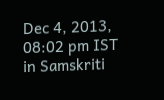Dec 4, 2013, 08:02 pm IST
in Samskriti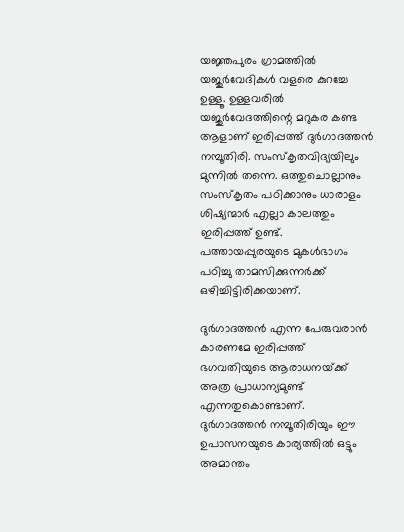യജ്ഞപുരം ഗ്രാമത്തില്‍ യജുര്‍വേദികള്‍ വളരെ കുറച്ചേ ഉള്ളൂ. ഉള്ളവരില്‍ യജുര്‍വേദത്തിന്റെ മറുകര കണ്ട ആളാണ്‌ ഇരിപ്പത്ത്‌ ദുര്‍ഗാദത്തന്‍ നമ്പൂതിരി. സംസ്കൃതവിദ്യയിലും മുന്നില്‍ തന്നെ. ഒത്തുചൊല്ലാനും സംസ്കൃതം പഠിക്കാനും ധാരാളം ശിഷ്യന്മാര്‍ എല്ലാ കാലത്തും ഇരിപ്പത്ത്‌ ഉണ്ട്‌. പത്തായപ്പുരയുടെ മുകള്‍ഭാഗം പഠിച്ചു താമസിക്കുന്നര്‍ക്ക്‌ ഒഴിച്ചിട്ടിരിക്കയാണ്‌.

ദുര്‍ഗാദത്തന്‍ എന്ന പേരുവരാന്‍ കാരണമേ ഇരിപ്പത്ത്‌ ഭഗവതിയുടെ ആരാധനയ്‌ക്ക്‌ അത്ര പ്രാധാന്യമുണ്ട്‌ എന്നതുകൊണ്ടാണ്‌. ദുര്‍ഗാദത്തന്‍ നമ്പൂതിരിയും ഈ ഉപാസനയുടെ കാര്യത്തില്‍ ഒട്ടും അമാന്തം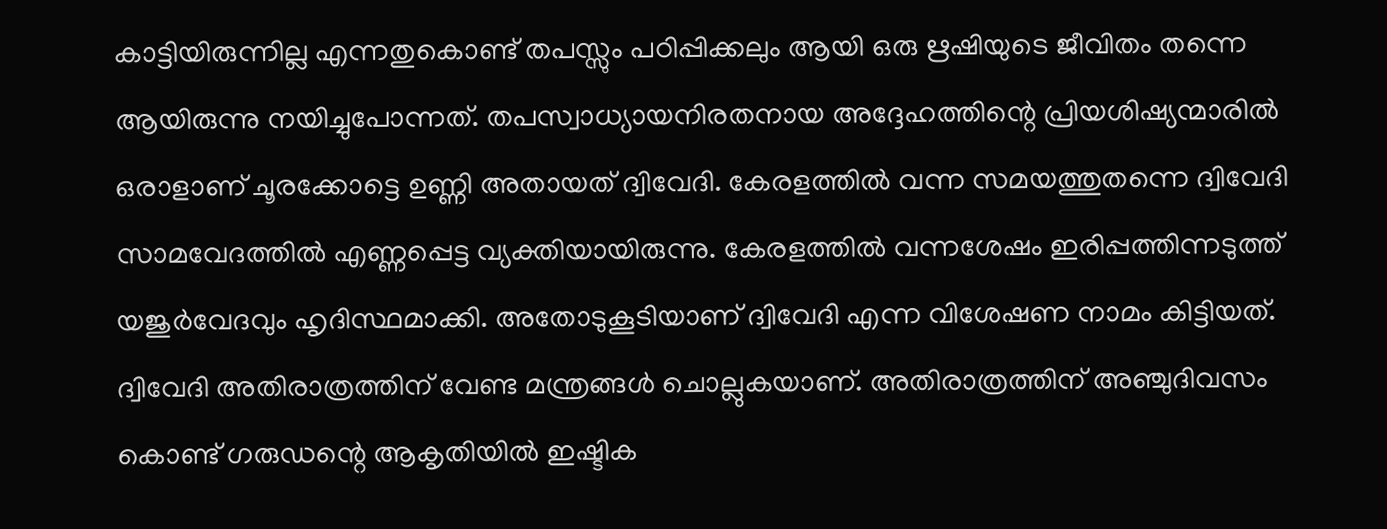കാട്ടിയിരുന്നില്ല എന്നതുകൊണ്ട്‌ തപസ്സും പഠിപ്പിക്കലും ആയി ഒരു ഋഷിയുടെ ജീവിതം തന്നെ ആയിരുന്നു നയിച്ചുപോന്നത്‌. തപസ്വാധ്യായനിരതനായ അദ്ദേഹത്തിന്റെ പ്രിയശിഷ്യന്മാരില്‍ ഒരാളാണ്‌ ചൂരക്കോട്ടെ ഉണ്ണി അതായത്‌ ദ്വിവേദി. കേരളത്തില്‍ വന്ന സമയത്തുതന്നെ ദ്വിവേദി സാമവേദത്തില്‍ എണ്ണപ്പെട്ട വ്യക്തിയായിരുന്നു. കേരളത്തില്‍ വന്നശേഷം ഇരിപ്പത്തിന്നടുത്ത്‌ യജുര്‍വേദവും ഹൃദിസ്ഥമാക്കി. അതോടുകൂടിയാണ്‌ ദ്വിവേദി എന്ന വിശേഷണ നാമം കിട്ടിയത്‌. ദ്വിവേദി അതിരാത്രത്തിന്‌ വേണ്ട മന്ത്രങ്ങള്‍ ചൊല്ലുകയാണ്‌. അതിരാത്രത്തിന്‌ അഞ്ചുദിവസം കൊണ്ട്‌ ഗരുഡന്റെ ആകൃതിയില്‍ ഇഷ്ടിക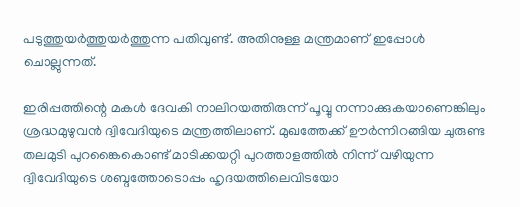പടുത്തുയര്‍ത്തുയര്‍ത്തുന്ന പതിവുണ്ട്‌. അതിനുള്ള മന്ത്രമാണ്‌ ഇപ്പോള്‍ ചൊല്ലുന്നത്‌.

ഇരിപ്പത്തിന്റെ മകള്‍ ദേവകി നാലിറയത്തിരുന്ന്‌ പൂവ്വു നന്നാക്കുകയാണെങ്കിലും ശ്രദ്ധമുഴുവന്‍ ദ്വിവേദിയുടെ മന്ത്രത്തിലാണ്‌. മുഖത്തേക്ക്‌ ഊര്‍ന്നിറങ്ങിയ ചുരുണ്ട തലമുടി പുറങ്കൈകൊണ്ട്‌ മാടിക്കയറ്റി പുറത്താളത്തില്‍ നിന്ന്‌ വഴിയുന്ന ദ്വിവേദിയുടെ ശബ്ദത്തോടൊപ്പം ഹൃദയത്തിലെവിടയോ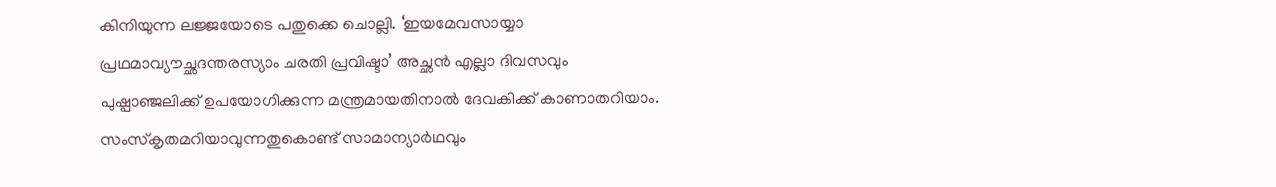കിനിയുന്ന ലജ്ജയോടെ പതുക്കെ ചൊല്ലി. ‘ഇയമേവസായ്യാ പ്രഥമാവ്യൗച്ഛദന്തരസ്യാം ചരതി പ്രവിഷ്ടാ’ അച്ഛന്‍ എല്ലാ ദിവസവും പുഷ്പാഞ്ജലിക്ക്‌ ഉപയോഗിക്കുന്ന മന്ത്രമായതിനാല്‍ ദേവകിക്ക്‌ കാണാതറിയാം. സംസ്കൃതമറിയാവുന്നതുകൊണ്ട്‌ സാമാന്യാര്‍ഥവും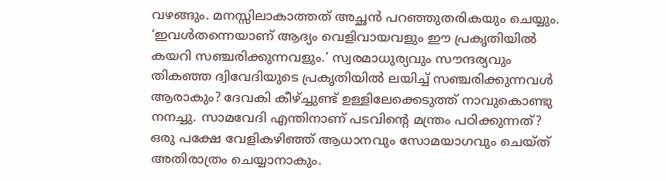വഴങ്ങും. മനസ്സിലാകാത്തത്‌ അച്ഛന്‍ പറഞ്ഞുതരികയും ചെയ്യും. ‘ഇവള്‍തന്നെയാണ്‌ ആദ്യം വെളിവായവളും ഈ പ്രകൃതിയില്‍ കയറി സഞ്ചരിക്കുന്നവളും.’ സ്വരമാധുര്യവും സൗന്ദര്യവും തികഞ്ഞ ദ്വിവേദിയുടെ പ്രകൃതിയില്‍ ലയിച്ച്‌ സഞ്ചരിക്കുന്നവള്‍ ആരാകും? ദേവകി കീഴ്‌ച്ചുണ്ട്‌ ഉള്ളിലേക്കെടുത്ത്‌ നാവുകൊണ്ടു നനച്ചു. സാമവേദി എന്തിനാണ്‌ പടവിന്റെ മന്ത്രം പഠിക്കുന്നത്‌? ഒരു പക്ഷേ വേളികഴിഞ്ഞ്‌ ആധാനവും സോമയാഗവും ചെയ്ത്‌ അതിരാത്രം ചെയ്യാനാകും.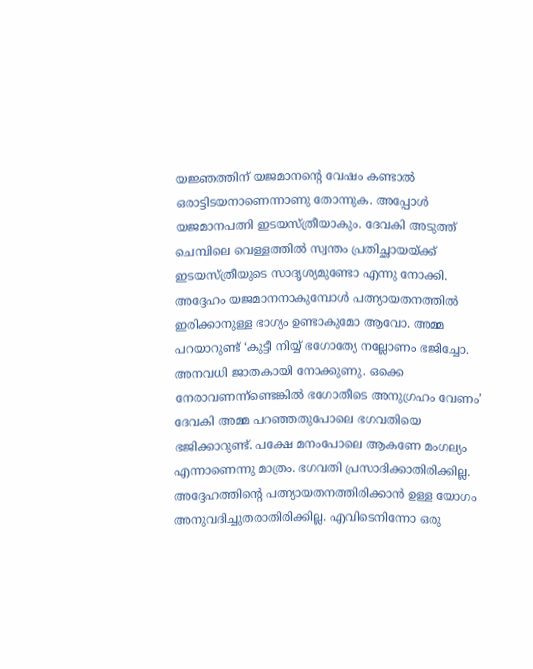യജ്ഞത്തിന്‌ യജമാനന്റെ വേഷം കണ്ടാല്‍ ഒരാട്ടിടയനാണെന്നാണു തോന്നുക. അപ്പോള്‍ യജമാനപത്നി ഇടയസ്ത്രീയാകും. ദേവകി അടുത്ത്‌ ചെമ്പിലെ വെള്ളത്തില്‍ സ്വന്തം പ്രതിച്ഛായയ്‌ക്ക്‌ ഇടയസ്ത്രീയുടെ സാദൃശ്യമുണ്ടോ എന്നു നോക്കി. അദ്ദേഹം യജമാനനാകുമ്പോള്‍ പത്ന്യായതനത്തില്‍ ഇരിക്കാനുള്ള ഭാഗ്യം ഉണ്ടാകുമോ ആവോ. അമ്മ പറയാറുണ്ട്‌ ‘കുട്ടീ നിയ്യ്‌ ഭഗോത്യേ നല്ലോണം ഭജിച്ചോ. അനവധി ജാതകായി നോക്കുണു. ഒക്കെ നേരാവണന്ന്ണ്ടെങ്കില്‍ ഭഗോതീടെ അനുഗ്രഹം വേണം’ ദേവകി അമ്മ പറഞ്ഞതുപോലെ ഭഗവതിയെ ഭജിക്കാറുണ്ട്‌. പക്ഷേ മനംപോലെ ആകണേ മംഗല്യം എന്നാണെന്നു മാത്രം. ഭഗവതി പ്രസാദിക്കാതിരിക്കില്ല. അദ്ദേഹത്തിന്റെ പത്ന്യായതനത്തിരിക്കാന്‍ ഉള്ള യോഗം അനുവദിച്ചുതരാതിരിക്കില്ല. എവിടെനിന്നോ ഒരു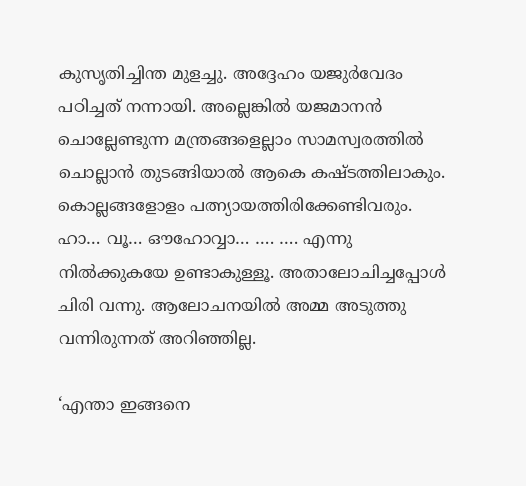കുസൃതിച്ചിന്ത മുളച്ചു. അദ്ദേഹം യജുര്‍വേദം പഠിച്ചത്‌ നന്നായി. അല്ലെങ്കില്‍ യജമാനന്‍ ചൊല്ലേണ്ടുന്ന മന്ത്രങ്ങളെല്ലാം സാമസ്വരത്തില്‍ ചൊല്ലാന്‍ തുടങ്ങിയാല്‍ ആകെ കഷ്ടത്തിലാകും. കൊല്ലങ്ങളോളം പത്ന്യായത്തിരിക്കേണ്ടിവരും. ഹാ… വൂ… ഔഹോവ്വാ… …. …. എന്നു നില്‍ക്കുകയേ ഉണ്ടാകുള്ളൂ. അതാലോചിച്ചപ്പോള്‍ ചിരി വന്നു. ആലോചനയില്‍ അമ്മ അടുത്തു വന്നിരുന്നത്‌ അറിഞ്ഞില്ല.

‘എന്താ ഇങ്ങനെ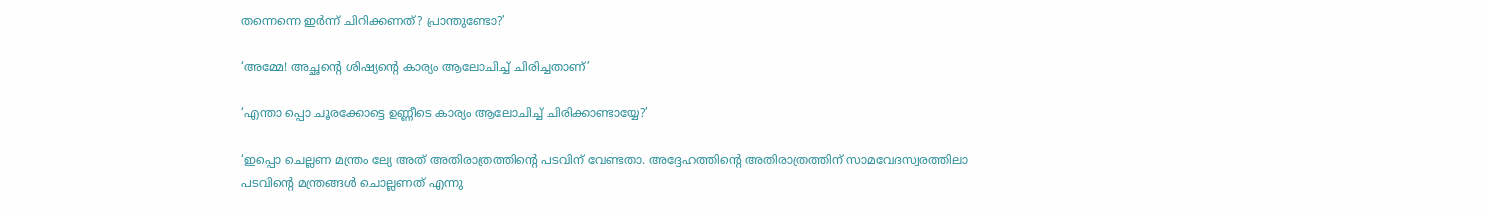തന്നെന്നെ ഇര്‍ന്ന്‌ ചിറിക്കണത്‌? പ്രാന്തുണ്ടോ?’

‘അമ്മേ! അച്ഛന്റെ ശിഷ്യന്റെ കാര്യം ആലോചിച്ച്‌ ചിരിച്ചതാണ്‌’

‘എന്താ പ്പൊ ചൂരക്കോട്ടെ ഉണ്ണീടെ കാര്യം ആലോചിച്ച്‌ ചിരിക്കാണ്ടായ്യേ?’

‘ഇപ്പൊ ചെല്ലണ മന്ത്രം ല്യേ അത്‌ അതിരാത്രത്തിന്റെ പടവിന്‌ വേണ്ടതാ. അദ്ദേഹത്തിന്റെ അതിരാത്രത്തിന്‌ സാമവേദസ്വരത്തിലാ പടവിന്റെ മന്ത്രങ്ങള്‍ ചൊല്ലണത്‌ എന്നു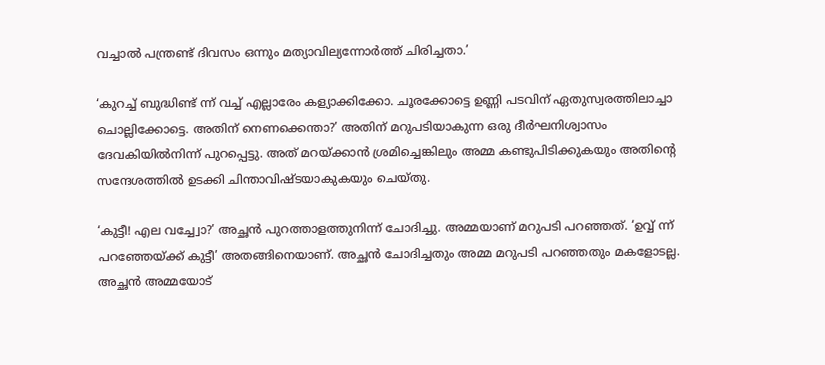വച്ചാല്‍ പന്ത്രണ്ട്‌ ദിവസം ഒന്നും മത്യാവില്യന്നോര്‍ത്ത്‌ ചിരിച്ചതാ.’

‘കുറച്ച്‌ ബുദ്ധിണ്ട്‌ ന്ന്‌ വച്ച്‌ എല്ലാരേം കള്യാക്കിക്കോ. ചൂരക്കോട്ടെ ഉണ്ണി പടവിന്‌ ഏതുസ്വരത്തിലാച്ചാ ചൊല്ലിക്കോട്ടെ. അതിന്‌ നെണക്കെന്താ?’ അതിന്‌ മറുപടിയാകുന്ന ഒരു ദീര്‍ഘനിശ്വാസം ദേവകിയില്‍നിന്ന്‌ പുറപ്പെട്ടു. അത്‌ മറയ്‌ക്കാന്‍ ശ്രമിച്ചെങ്കിലും അമ്മ കണ്ടുപിടിക്കുകയും അതിന്റെ സന്ദേശത്തില്‍ ഉടക്കി ചിന്താവിഷ്ടയാകുകയും ചെയ്തു.

‘കുട്ടീ! എല വച്ച്വോ?’ അച്ഛന്‍ പുറത്താളത്തുനിന്ന്‌ ചോദിച്ചു. അമ്മയാണ്‌ മറുപടി പറഞ്ഞത്‌. ‘ഉവ്വ്‌ ന്ന്‌ പറഞ്ഞേയ്‌ക്ക്‌ കുട്ടീ’ അതങ്ങിനെയാണ്‌. അച്ഛന്‍ ചോദിച്ചതും അമ്മ മറുപടി പറഞ്ഞതും മകളോടല്ല. അച്ഛന്‍ അമ്മയോട്‌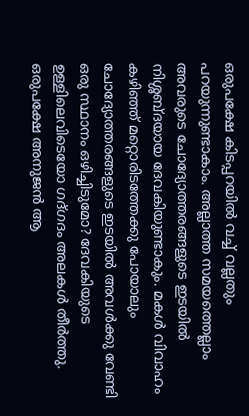ഒരുപക്ഷേ കിടപ്പറയില്‍ വച്ച്‌ വല്ലതും പറയുന്നുണ്ടാകാം. അല്ലാത്ത സമയത്തെല്ലാം അവരുടെ ചോദ്യോത്തരങ്ങളുടെ ഇടയില്‍ നിശ്ശബ്ദയായ ദേവകിയുണ്ടാകും. മകള്‍ വിവാഹം കഴിഞ്ഞ്‌ മറ്റൊരിടത്തേക്കു പോയാലും ചോദ്യോത്തരങ്ങളുടെ ഇടയില്‍ അവള്‍ക്കു വേണ്ടി ഒരു സ്ഥാനം ഒഴിച്ചിടുമോ? ദേവകിയുടെ ഉള്ളിലെവിടെയോ ഗദ്ഗദം അലകള്‍ തീര്‍ത്തു. ഒരുപക്ഷേ അനുജന്‍ ആ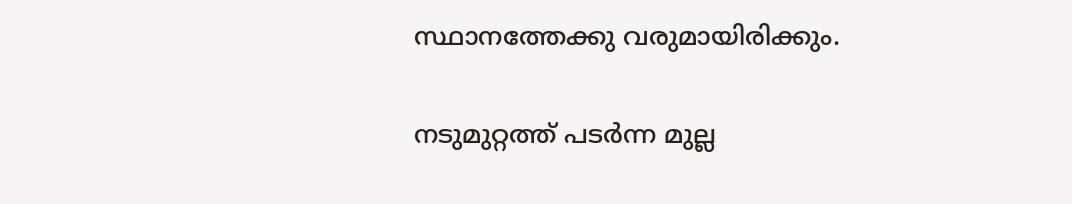സ്ഥാനത്തേക്കു വരുമായിരിക്കും.

നടുമുറ്റത്ത്‌ പടര്‍ന്ന മുല്ല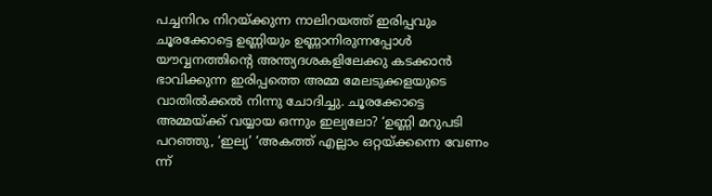പച്ചനിറം നിറയ്‌ക്കുന്ന നാലിറയത്ത്‌ ഇരിപ്പവും ചൂരക്കോട്ടെ ഉണ്ണിയും ഉണ്ണാനിരുന്നപ്പോള്‍ യൗവ്വനത്തിന്റെ അന്ത്യദശകളിലേക്കു കടക്കാന്‍ ഭാവിക്കുന്ന ഇരിപ്പത്തെ അമ്മ മേലടുക്കളയുടെ വാതില്‍ക്കല്‍ നിന്നു ചോദിച്ചു. ചൂരക്കോട്ടെ അമ്മയ്‌ക്ക്‌ വയ്യായ ഒന്നും ഇല്യലോ? ‘ഉണ്ണി മറുപടി പറഞ്ഞു, ‘ഇല്യ’ ‘അകത്ത്‌ എല്ലാം ഒറ്റയ്‌ക്കന്നെ വേണം ന്ന്‌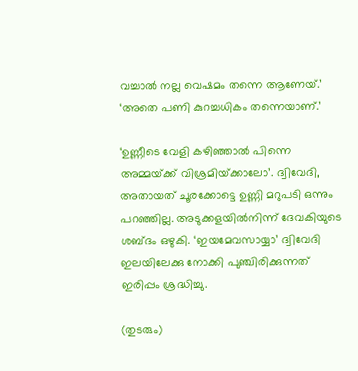വച്ചാല്‍ നല്ല വെഷമം തന്നെ ആണേയ്‌.’ ‘അതെ പണി കുറച്ചധികം തന്നെയാണ്‌.’

‘ഉണ്ണീടെ വേളി കഴിഞ്ഞാല്‍ പിന്നെ അമ്മയ്‌ക്ക്‌ വിശ്രമിയ്‌ക്കാലോ’. ദ്വിവേദി, അതായത്‌ ചൂരക്കോട്ടെ ഉണ്ണി മറുപടി ഒന്നും പറഞ്ഞില്ല. അടുക്കളയില്‍നിന്ന്‌ ദേവകിയുടെ ശബ്ദം ഒഴുകി. ‘ഇയമേവസായ്യാ’ ദ്വിവേദി ഇലയിലേക്കു നോക്കി പുഞ്ചിരിക്കുന്നത്‌ ഇരിപ്പം ശ്രദ്ധിച്ചു.

(തുടരും)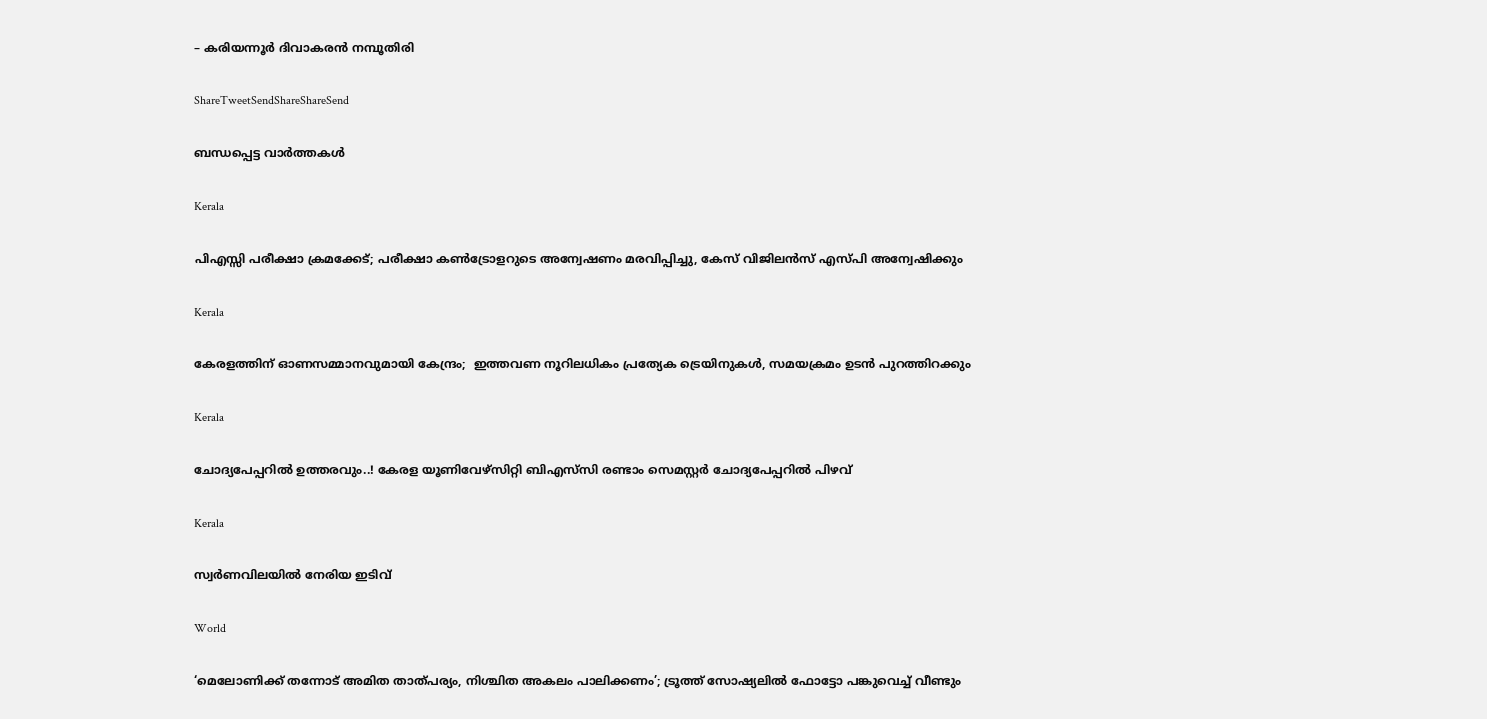– കരിയന്നൂര്‍ ദിവാകരന്‍ നമ്പൂതിരി

ShareTweetSendShareShareSend

ബന്ധപ്പെട്ട വാര്‍ത്തകള്‍

Kerala

പിഎസ്സി പരീക്ഷാ ക്രമക്കേട്; പരീക്ഷാ കൺട്രോളറുടെ അന്വേഷണം മരവിപ്പിച്ചു, കേസ് വിജിലൻസ് എസ്പി അന്വേഷിക്കും

Kerala

കേരളത്തിന് ഓണസമ്മാനവുമായി കേന്ദ്രം;  ഇത്തവണ നൂറിലധികം പ്രത്യേക ട്രെയിനുകൾ, സമയക്രമം ഉടൻ പുറത്തിറക്കും

Kerala

ചോദ്യപേപ്പറില്‍ ഉത്തരവും..! കേരള യൂണിവേഴ്സിറ്റി ബിഎസ്‌സി രണ്ടാം സെമസ്റ്റര്‍ ചോദ്യപേപ്പറില്‍ പിഴവ്

Kerala

സ്വര്‍ണവിലയില്‍ നേരിയ ഇടിവ്

World

‘മെലോണിക്ക് തന്നോട് അമിത താത്പര്യം, നിശ്ചിത അകലം പാലിക്കണം’; ട്രൂത്ത് സോഷ്യലിൽ ഫോട്ടോ പങ്കുവെച്ച് വീണ്ടും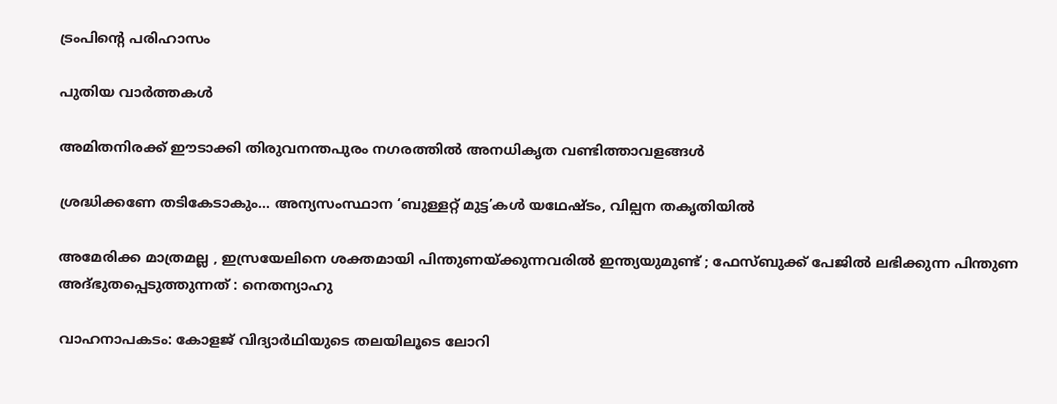ട്രംപിന്റെ പരിഹാസം

പുതിയ വാര്‍ത്തകള്‍

അമിതനിരക്ക് ഈടാക്കി തിരുവനന്തപുരം നഗരത്തില്‍ അനധികൃത വണ്ടിത്താവളങ്ങള്‍

ശ്രദ്ധിക്കണേ തടികേടാകും… അന്യസംസ്ഥാന ‘ബുള്ളറ്റ് മുട്ട’കള്‍ യഥേഷ്ടം, വില്പന തകൃതിയില്‍

അമേരിക്ക മാത്രമല്ല , ഇസ്രയേലിനെ ശക്തമായി പിന്തുണയ്‌ക്കുന്നവരിൽ ഇന്ത്യയുമുണ്ട് ; ഫേസ്ബുക്ക് പേജിൽ ലഭിക്കുന്ന പിന്തുണ അദ്ഭുതപ്പെടുത്തുന്നത് : നെതന്യാഹു

വാഹനാപകടം: കോളജ് വിദ്യാര്‍ഥിയുടെ തലയിലൂടെ ലോറി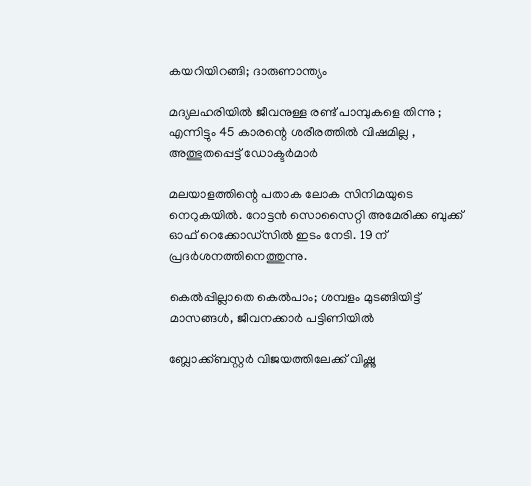കയറിയിറങ്ങി; ദാരുണാന്ത്യം

മദ്യലഹരിയിൽ ജീവനുള്ള രണ്ട് പാമ്പുകളെ തിന്നു ; എന്നിട്ടും 45 കാരന്റെ ശരീരത്തിൽ വിഷമില്ല , അത്ഭുതപ്പെട്ട് ഡോക്ടർമാർ

മലയാളത്തിന്റെ പതാക ലോക സിനിമയുടെ നെറുകയിൽ. റോട്ടൻ സൊസൈറ്റി അമേരിക്ക ബുക്ക് ഓഫ് റെക്കോഡ്‌സിൽ ഇടം നേടി. 19 ന് പ്രദർശനത്തിനെത്തുന്നു.

കെല്‍പ്പില്ലാതെ കെല്‍പാം; ശമ്പളം മുടങ്ങിയിട്ട് മാസങ്ങള്‍, ജീവനക്കാര്‍ പട്ടിണിയില്‍

ബ്ലോക്ക്ബസ്റ്റർ വിജയത്തിലേക്ക് വിഷ്ണു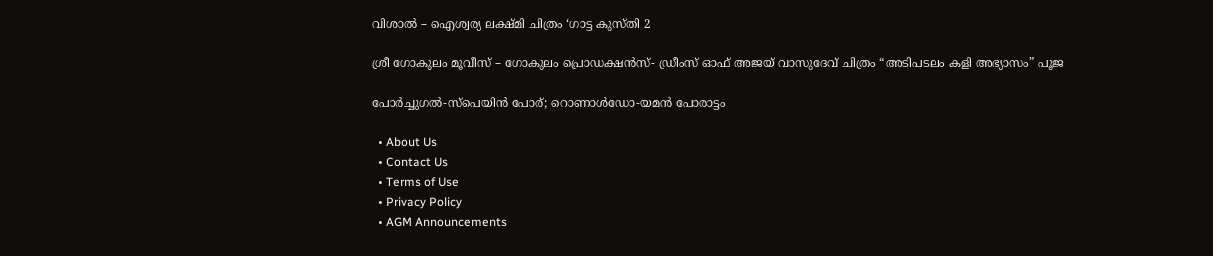വിശാൽ – ഐശ്വര്യ ലക്ഷ്മി ചിത്രം ‘ഗാട്ട കുസ്തി 2

ശ്രീ ഗോകുലം മൂവീസ് – ഗോകുലം പ്രൊഡക്ഷൻസ്- ഡ്രീംസ് ഓഫ് അജയ് വാസുദേവ് ചിത്രം “അടിപടലം കളി അഭ്യാസം” പൂജ

പോര്‍ച്ചുഗല്‍-സ്‌പെയിന്‍ പോര്; റൊണാള്‍ഡോ-യമന്‍ പോരാട്ടം

  • About Us
  • Contact Us
  • Terms of Use
  • Privacy Policy
  • AGM Announcements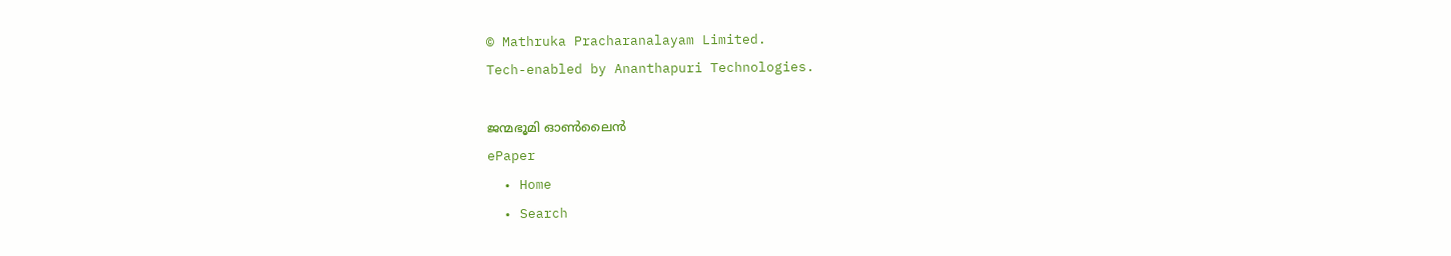© Mathruka Pracharanalayam Limited.
Tech-enabled by Ananthapuri Technologies.

ജന്മഭൂമി ഓണ്‍ലൈന്‍
ePaper
  • Home
  • Search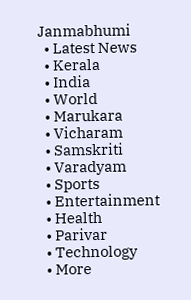Janmabhumi
  • Latest News
  • Kerala
  • India
  • World
  • Marukara
  • Vicharam
  • Samskriti
  • Varadyam
  • Sports
  • Entertainment
  • Health
  • Parivar
  • Technology
  • More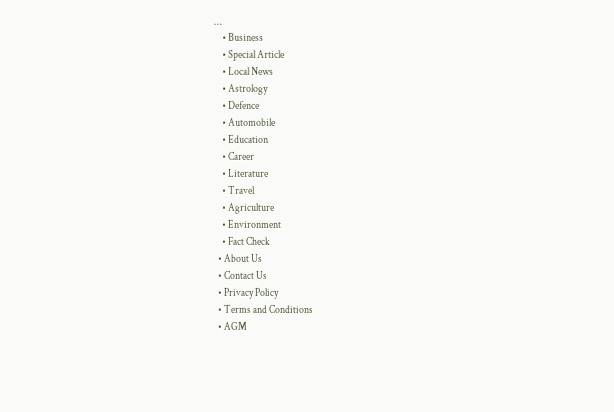…
    • Business
    • Special Article
    • Local News
    • Astrology
    • Defence
    • Automobile
    • Education
    • Career
    • Literature
    • Travel
    • Agriculture
    • Environment
    • Fact Check
  • About Us
  • Contact Us
  • Privacy Policy
  • Terms and Conditions
  • AGM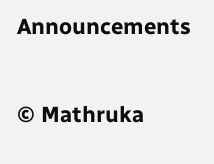Announcements

© Mathruka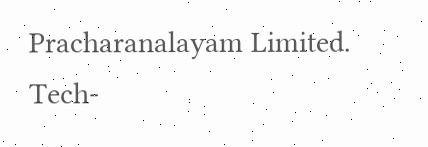Pracharanalayam Limited.
Tech-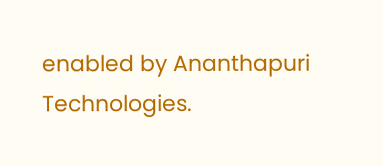enabled by Ananthapuri Technologies.